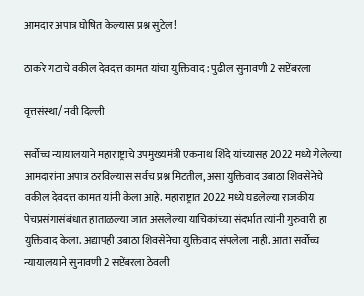आमदार अपात्र घोषित केल्यास प्रश्न सुटेल!

ठाकरे गटाचे वकील देवदत्त कामत यांचा युक्तिवाद : पुढील सुनावणी 2 सप्टेंबरला

वृत्तसंस्था/ नवी दिल्ली

सर्वोच्च न्यायालयाने महाराष्ट्राचे उपमुख्यमंत्री एकनाथ शिंदे यांच्यासह 2022 मध्ये गेलेल्या आमदारांना अपात्र ठरविल्यास सर्वच प्रश्न मिटतील, असा युक्तिवाद उबाठा शिवसेनेचे वकील देवदत्त कामत यांनी केला आहे. महाराष्ट्रात 2022 मध्ये घडलेल्या राजकीय पेचप्रसंगासंबंधात हाताळल्या जात असलेल्या याचिकांच्या संदर्भात त्यांनी गुरुवारी हा युक्तिवाद केला. अद्यापही उबाठा शिवसेनेचा युक्तिवाद संपलेला नाही. आता सर्वोच्च न्यायालयाने सुनावणी 2 सप्टेंबरला ठेवली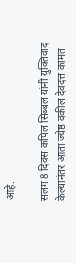आहे.

सलग 8 दिवस कपिल सिब्बल यांनी युक्तिवाद केल्यानंतर आता ज्येष्ठ वकील देवदत्त कामत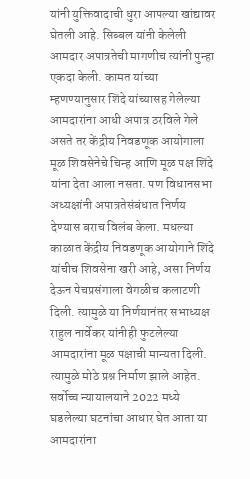यांनी युक्तिवादाची धुरा आपल्या खांद्यावर घेतली आहे. सिब्बल यांनी केलेली आमदार अपात्रतेची मागणीच त्यांनी पुन्हा एकदा केली. कामत यांच्या म्हणण्यानुसार शिंदे यांच्यासह गेलेल्या आमदारांना आधी अपात्र ठरविले गेले असते तर केंद्रीय निवडणूक आयोगाला मूळ शिवसेनेचे चिन्ह आणि मूळ पक्ष शिंदे यांना देता आला नसता. पण विधानसभा अध्यक्षांनी अपात्रतेसंबंधात निर्णय देण्यास बराच विलंब केला. मधल्या काळात केंद्रीय निवडणूक आयोगाने शिंदे यांचीच शिवसेना खरी आहे, असा निर्णय देऊन पेचप्रसंगाला वेगळीच कलाटणी दिली. त्यामुळे या निर्णयानंतर सभाध्यक्ष राहुल नार्वेकर यांनीही फुटलेल्या आमदारांना मूळ पक्षाची मान्यता दिली. त्यामुळे मोठे प्रश्न निर्माण झाले आहेत. सर्वोच्च न्यायालयाने 2022 मध्ये घडलेल्या घटनांचा आधार घेत आता या आमदारांना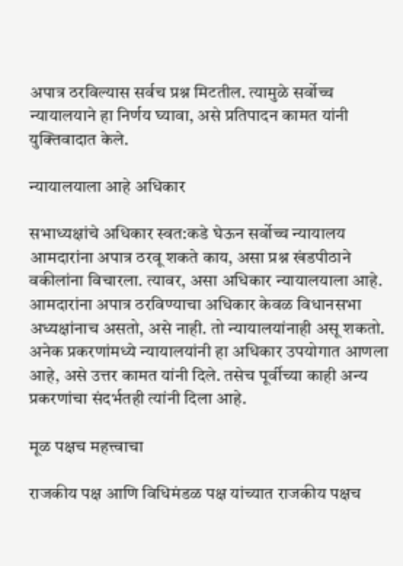अपात्र ठरविल्यास सर्वच प्रश्न मिटतील. त्यामुळे सर्वोच्च न्यायालयाने हा निर्णय घ्यावा, असे प्रतिपादन कामत यांनी युक्तिवादात केले.

न्यायालयाला आहे अधिकार

सभाध्यक्षांचे अधिकार स्वत:कडे घेऊन सर्वोच्च न्यायालय आमदारांना अपात्र ठरवू शकते काय, असा प्रश्न खंडपीठाने वकीलांना विचारला. त्यावर, असा अधिकार न्यायालयाला आहे. आमदारांना अपात्र ठरविण्याचा अधिकार केवळ विधानसभा अध्यक्षांनाच असतो, असे नाही. तो न्यायालयांनाही असू शकतो. अनेक प्रकरणांमध्ये न्यायालयांनी हा अधिकार उपयोगात आणला आहे, असे उत्तर कामत यांनी दिले. तसेच पूर्वीच्या काही अन्य प्रकरणांचा संदर्भतही त्यांनी दिला आहे.

मूळ पक्षच महत्त्वाचा

राजकीय पक्ष आणि विधिमंडळ पक्ष यांच्यात राजकीय पक्षच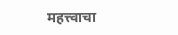महत्त्वाचा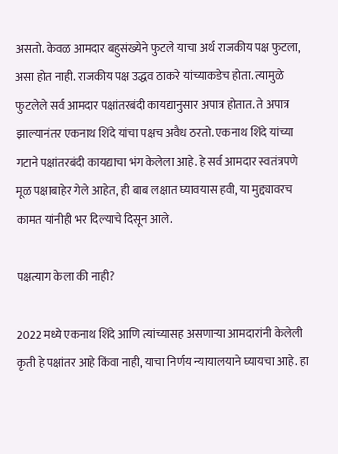असतो. केवळ आमदार बहुसंख्येने फुटले याचा अर्थ राजकीय पक्ष फुटला, असा होत नाही. राजकीय पक्ष उद्धव ठाकरे यांच्याकडेच होता. त्यामुळे फुटलेले सर्व आमदार पक्षांतरबंदी कायद्यानुसार अपात्र होतात. ते अपात्र झाल्यानंतर एकनाथ शिंदे यांचा पक्षच अवैध ठरतो. एकनाथ शिंदे यांच्या गटाने पक्षांतरबंदी कायद्याचा भंग केलेला आहे. हे सर्व आमदार स्वतंत्रपणे मूळ पक्षाबाहेर गेले आहेत, ही बाब लक्षात घ्यावयास हवी, या मुद्द्यावरच कामत यांनीही भर दिल्याचे दिसून आले.

पक्षत्याग केला की नाही?

2022 मध्ये एकनाथ शिंदे आणि त्यांच्यासह असणाऱ्या आमदारांनी केलेली कृती हे पक्षांतर आहे किंवा नाही, याचा निर्णय न्यायालयाने घ्यायचा आहे. हा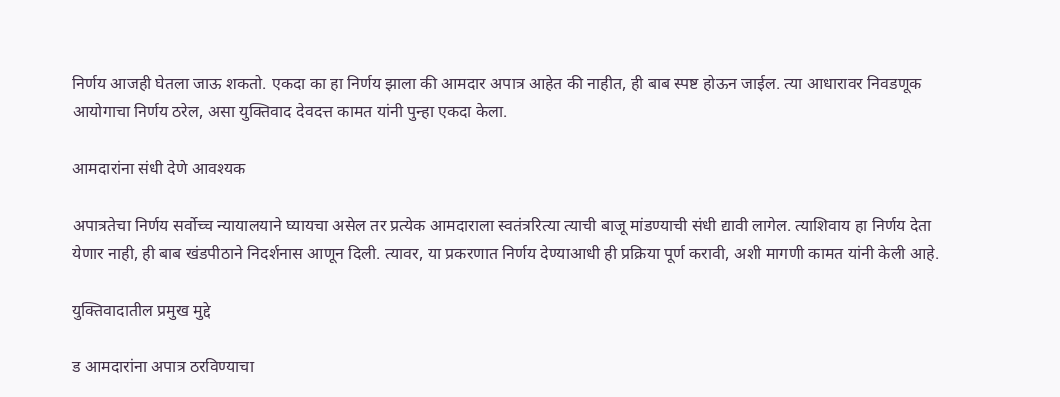निर्णय आजही घेतला जाऊ शकतो. एकदा का हा निर्णय झाला की आमदार अपात्र आहेत की नाहीत, ही बाब स्पष्ट होऊन जाईल. त्या आधारावर निवडणूक आयोगाचा निर्णय ठरेल, असा युक्तिवाद देवदत्त कामत यांनी पुन्हा एकदा केला.

आमदारांना संधी देणे आवश्यक

अपात्रतेचा निर्णय सर्वोच्च न्यायालयाने घ्यायचा असेल तर प्रत्येक आमदाराला स्वतंत्ररित्या त्याची बाजू मांडण्याची संधी द्यावी लागेल. त्याशिवाय हा निर्णय देता येणार नाही, ही बाब खंडपीठाने निदर्शनास आणून दिली. त्यावर, या प्रकरणात निर्णय देण्याआधी ही प्रक्रिया पूर्ण करावी, अशी मागणी कामत यांनी केली आहे.

युक्तिवादातील प्रमुख मुद्दे

ड आमदारांना अपात्र ठरविण्याचा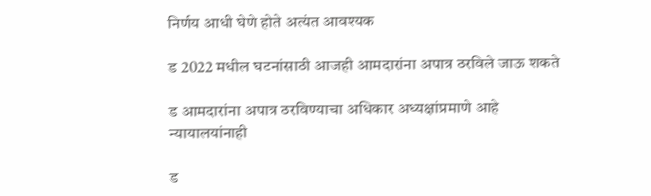निर्णय आधी घेणे होते अत्यंत आवश्यक

ड 2022 मधील घटनांसाठी आजही आमदारांना अपात्र ठरविले जाऊ शकते

ड आमदारांना अपात्र ठरविण्याचा अधिकार अध्यक्षांप्रमाणे आहे न्यायालयांनाही

ड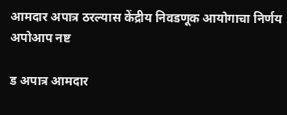आमदार अपात्र ठरल्यास केंद्रीय निवडणूक आयोगाचा निर्णय अपोआप नष्ट

ड अपात्र आमदार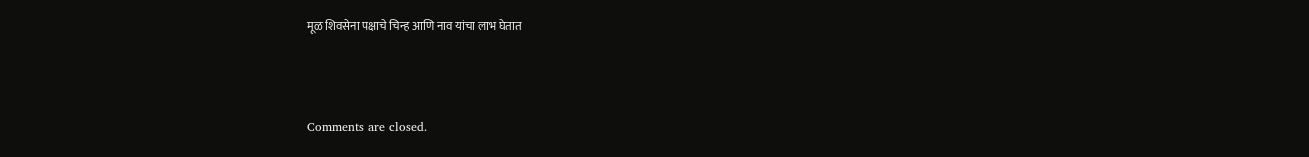मूळ शिवसेना पक्षाचे चिन्ह आणि नाव यांचा लाभ घेतात



Comments are closed.